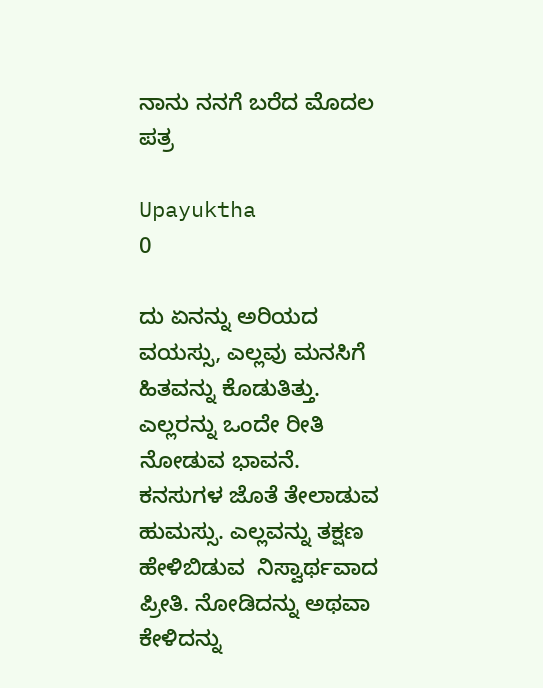ನಾನು ನನಗೆ ಬರೆದ ಮೊದಲ ಪತ್ರ

Upayuktha
0

ದು ಏನನ್ನು ಅರಿಯದ ವಯಸ್ಸು, ಎಲ್ಲವು ಮನಸಿಗೆ ಹಿತವನ್ನು ಕೊಡುತಿತ್ತು. ಎಲ್ಲರನ್ನು ಒಂದೇ ರೀತಿ ನೋಡುವ ಭಾವನೆ. ಕನಸುಗಳ ಜೊತೆ ತೇಲಾಡುವ ಹುಮಸ್ಸು. ಎಲ್ಲವನ್ನು ತಕ್ಷಣ ಹೇಳಿಬಿಡುವ  ನಿಸ್ವಾರ್ಥವಾದ ಪ್ರೀತಿ. ನೋಡಿದನ್ನು ಅಥವಾ ಕೇಳಿದನ್ನು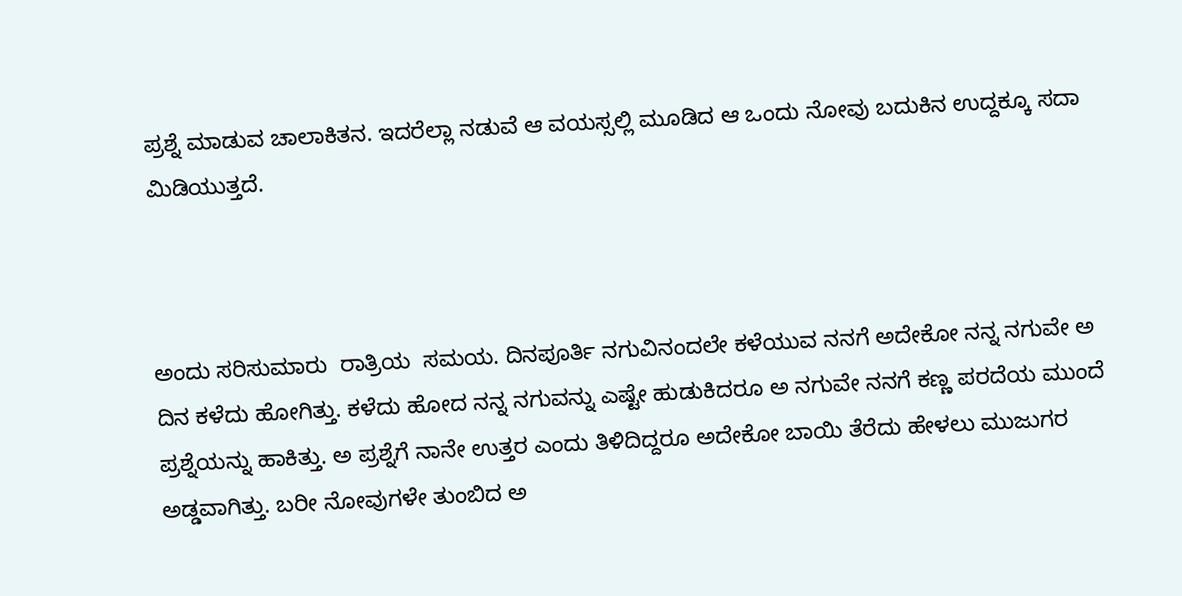ಪ್ರಶ್ನೆ ಮಾಡುವ ಚಾಲಾಕಿತನ. ಇದರೆಲ್ಲಾ ನಡುವೆ ಆ ವಯಸ್ಸಲ್ಲಿ ಮೂಡಿದ ಆ ಒಂದು ನೋವು ಬದುಕಿನ ಉದ್ದಕ್ಕೂ ಸದಾ ಮಿಡಿಯುತ್ತದೆ.



ಅಂದು ಸರಿಸುಮಾರು  ರಾತ್ರಿಯ  ಸಮಯ. ದಿನಪೂರ್ತಿ ನಗುವಿನಂದಲೇ ಕಳೆಯುವ ನನಗೆ ಅದೇಕೋ ನನ್ನ ನಗುವೇ ಅ ದಿನ ಕಳೆದು ಹೋಗಿತ್ತು. ಕಳೆದು ಹೋದ ನನ್ನ ನಗುವನ್ನು ಎಷ್ಟೇ ಹುಡುಕಿದರೂ ಅ ನಗುವೇ ನನಗೆ ಕಣ್ಣ ಪರದೆಯ ಮುಂದೆ ಪ್ರಶ್ನೆಯನ್ನು ಹಾಕಿತ್ತು. ಅ ಪ್ರಶ್ನೆಗೆ ನಾನೇ ಉತ್ತರ ಎಂದು ತಿಳಿದಿದ್ದರೂ ಅದೇಕೋ ಬಾಯಿ ತೆರೆದು ಹೇಳಲು ಮುಜುಗರ ಅಡ್ಡವಾಗಿತ್ತು. ಬರೀ ನೋವುಗಳೇ ತುಂಬಿದ ಅ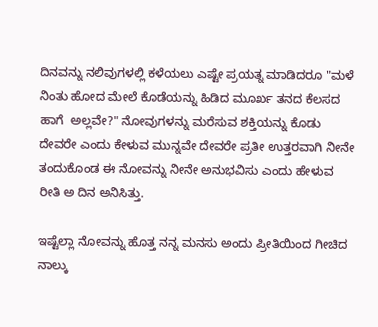ದಿನವನ್ನು ನಲಿವುಗಳಲ್ಲಿ ಕಳೆಯಲು ಎಷ್ಟೇ ಪ್ರಯತ್ನ ಮಾಡಿದರೂ "ಮಳೆ ನಿಂತು ಹೋದ ಮೇಲೆ ಕೊಡೆಯನ್ನು ಹಿಡಿದ ಮೂರ್ಖ ತನದ ಕೆಲಸದ  ಹಾಗೆ  ಅಲ್ಲವೇ?" ನೋವುಗಳನ್ನು ಮರೆಸುವ ಶಕ್ತಿಯನ್ನು ಕೊಡು ದೇವರೇ ಎಂದು ಕೇಳುವ ಮುನ್ನವೇ ದೇವರೇ ಪ್ರತೀ ಉತ್ತರವಾಗಿ ನೀನೇ ತಂದುಕೊಂಡ ಈ ನೋವನ್ನು ನೀನೇ ಅನುಭವಿಸು ಎಂದು ಹೇಳುವ ರೀತಿ ಅ ದಿನ ಅನಿಸಿತ್ತು.

ಇಷ್ಟೆಲ್ಲಾ ನೋವನ್ನು ಹೊತ್ತ ನನ್ನ ಮನಸು ಅಂದು ಪ್ರೀತಿಯಿಂದ ಗೀಚಿದ ನಾಲ್ಕು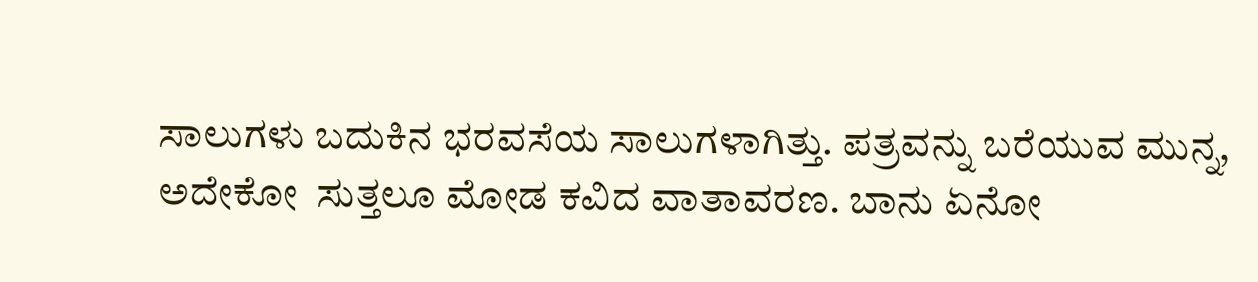ಸಾಲುಗಳು ಬದುಕಿನ ಭರವಸೆಯ ಸಾಲುಗಳಾಗಿತ್ತು. ಪತ್ರವನ್ನು ಬರೆಯುವ ಮುನ್ನ, ಅದೇಕೋ  ಸುತ್ತಲೂ ಮೋಡ ಕವಿದ ವಾತಾವರಣ. ಬಾನು ಏನೋ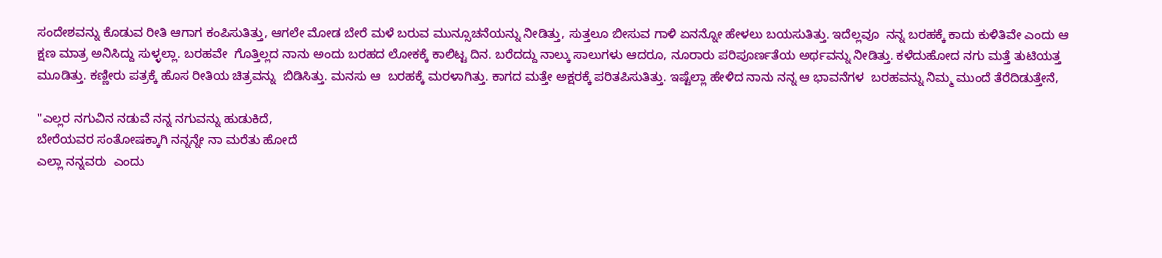ಸಂದೇಶವನ್ನು ಕೊಡುವ ರೀತಿ ಆಗಾಗ ಕಂಪಿಸುತಿತ್ತು, ಆಗಲೇ ಮೋಡ ಬೇರೆ ಮಳೆ ಬರುವ ಮುನ್ಸೂಚನೆಯನ್ನು ನೀಡಿತ್ತು, ಸುತ್ತಲೂ ಬೀಸುವ ಗಾಳಿ ಏನನ್ನೋ ಹೇಳಲು ಬಯಸುತಿತ್ತು. ಇದೆಲ್ಲವೂ  ನನ್ನ ಬರಹಕ್ಕೆ ಕಾದು ಕುಳಿತಿವೇ ಎಂದು ಆ ಕ್ಷಣ ಮಾತ್ರ ಅನಿಸಿದ್ದು ಸುಳ್ಳಲ್ಲಾ. ಬರಹವೇ  ಗೊತ್ತಿಲ್ಲದ ನಾನು ಅಂದು ಬರಹದ ಲೋಕಕ್ಕೆ ಕಾಲಿಟ್ಟ ದಿನ. ಬರೆದದ್ದು ನಾಲ್ಕು ಸಾಲುಗಳು ಆದರೂ, ನೂರಾರು ಪರಿಪೂರ್ಣತೆಯ ಅರ್ಥವನ್ನು ನೀಡಿತ್ತು. ಕಳೆದುಹೋದ ನಗು ಮತ್ತೆ ತುಟಿಯತ್ತ ಮೂಡಿತ್ತು. ಕಣ್ಣೀರು ಪತ್ರಕ್ಕೆ ಹೊಸ ರೀತಿಯ ಚಿತ್ರವನ್ನು  ಬಿಡಿಸಿತ್ತು. ಮನಸು ಆ  ಬರಹಕ್ಕೆ ಮರಳಾಗಿತ್ತು. ಕಾಗದ ಮತ್ತೇ ಅಕ್ಷರಕ್ಕೆ ಪರಿತಪಿಸುತಿತ್ತು. ಇಷ್ಟೆಲ್ಲಾ ಹೇಳಿದ ನಾನು ನನ್ನ ಆ ಭಾವನೆಗಳ  ಬರಹವನ್ನು ನಿಮ್ಮ ಮುಂದೆ ತೆರೆದಿಡುತ್ತೇನೆ,

"ಎಲ್ಲರ ನಗುವಿನ ನಡುವೆ ನನ್ನ ನಗುವನ್ನು ಹುಡುಕಿದೆ,
ಬೇರೆಯವರ ಸಂತೋಷಕ್ಕಾಗಿ ನನ್ನನ್ನೇ ನಾ ಮರೆತು ಹೋದೆ
ಎಲ್ಲಾ ನನ್ನವರು  ಎಂದು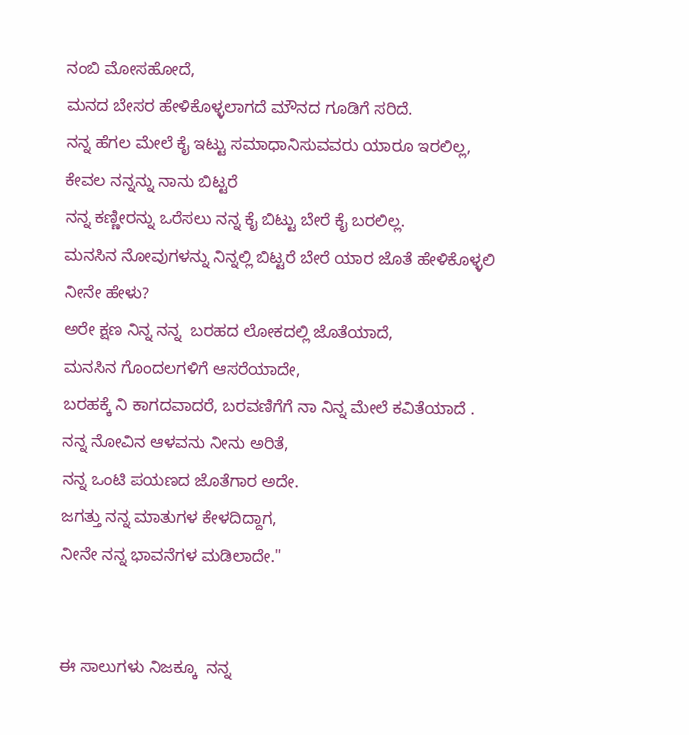ನಂಬಿ ಮೋಸಹೋದೆ,
ಮನದ ಬೇಸರ ಹೇಳಿಕೊಳ್ಳಲಾಗದೆ ಮೌನದ ಗೂಡಿಗೆ ಸರಿದೆ.
ನನ್ನ ಹೆಗಲ ಮೇಲೆ ಕೈ ಇಟ್ಟು ಸಮಾಧಾನಿಸುವವರು ಯಾರೂ ಇರಲಿಲ್ಲ,
ಕೇವಲ ನನ್ನನ್ನು ನಾನು ಬಿಟ್ಟರೆ
ನನ್ನ ಕಣ್ಣೀರನ್ನು ಒರೆಸಲು ನನ್ನ ಕೈ ಬಿಟ್ಟು ಬೇರೆ ಕೈ ಬರಲಿಲ್ಲ.
ಮನಸಿನ ನೋವುಗಳನ್ನು ನಿನ್ನಲ್ಲಿ ಬಿಟ್ಟರೆ ಬೇರೆ ಯಾರ ಜೊತೆ ಹೇಳಿಕೊಳ್ಳಲಿ ನೀನೇ ಹೇಳು?
ಅರೇ ಕ್ಷಣ ನಿನ್ನ ನನ್ನ  ಬರಹದ ಲೋಕದಲ್ಲಿ ಜೊತೆಯಾದೆ,
ಮನಸಿನ ಗೊಂದಲಗಳಿಗೆ ಆಸರೆಯಾದೇ,
ಬರಹಕ್ಕೆ ನಿ ಕಾಗದವಾದರೆ, ಬರವಣಿಗೆಗೆ ನಾ ನಿನ್ನ ಮೇಲೆ ಕವಿತೆಯಾದೆ .
ನನ್ನ ನೋವಿನ ಆಳವನು ನೀನು ಅರಿತೆ,
ನನ್ನ ಒಂಟಿ ಪಯಣದ ಜೊತೆಗಾರ ಅದೇ.
ಜಗತ್ತು ನನ್ನ ಮಾತುಗಳ ಕೇಳದಿದ್ದಾಗ,
ನೀನೇ ನನ್ನ ಭಾವನೆಗಳ ಮಡಿಲಾದೇ."


ಈ ಸಾಲುಗಳು ನಿಜಕ್ಕೂ  ನನ್ನ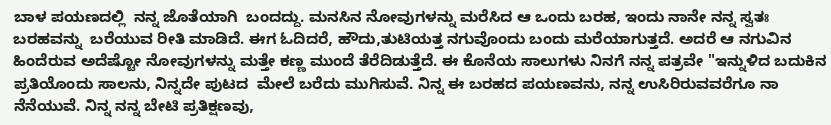ಬಾಳ ಪಯಣದಲ್ಲಿ  ನನ್ನ ಜೊತೆಯಾಗಿ  ಬಂದದ್ದು. ಮನಸಿನ ನೋವುಗಳನ್ನು ಮರೆಸಿದ ಆ ಒಂದು ಬರಹ, ಇಂದು ನಾನೇ ನನ್ನ ಸ್ವತಃ ಬರಹವನ್ನು  ಬರೆಯುವ ರೀತಿ ಮಾಡಿದೆ. ಈಗ ಓದಿದರೆ, ಹೌದು,ತುಟಿಯತ್ತ ನಗುವೊಂದು ಬಂದು ಮರೆಯಾಗುತ್ತದೆ. ಅದರೆ ಆ ನಗುವಿನ ಹಿಂದೆರುವ ಅದೆಷ್ಟೋ ನೋವುಗಳನ್ನು ಮತ್ತೇ ಕಣ್ಣ ಮುಂದೆ ತೆರೆದಿಡುತ್ತೆದೆ. ಈ ಕೊನೆಯ ಸಾಲುಗಳು ನಿನಗೆ ನನ್ನ ಪತ್ರವೇ "ಇನ್ನುಳಿದ ಬದುಕಿನ ಪ್ರತಿಯೊಂದು ಸಾಲನು, ನಿನ್ನದೇ ಪುಟದ  ಮೇಲೆ ಬರೆದು ಮುಗಿಸುವೆ. ನಿನ್ನ ಈ ಬರಹದ ಪಯಣವನು, ನನ್ನ ಉಸಿರಿರುವವರೆಗೂ ನಾ ನೆನೆಯುವೆ. ನಿನ್ನ ನನ್ನ ಬೇಟಿ ಪ್ರತಿಕ್ಷಣವು,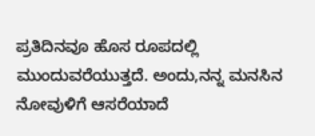ಪ್ರತಿದಿನವೂ ಹೊಸ ರೂಪದಲ್ಲಿ ಮುಂದುವರೆಯುತ್ತದೆ. ಅಂದು,ನನ್ನ ಮನಸಿನ ನೋವುಳಿಗೆ ಆಸರೆಯಾದೆ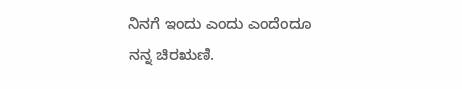ನಿನಗೆ ಇಂದು ಎಂದು ಎಂದೆಂದೂ ನನ್ನ ಚಿರಋಣಿ.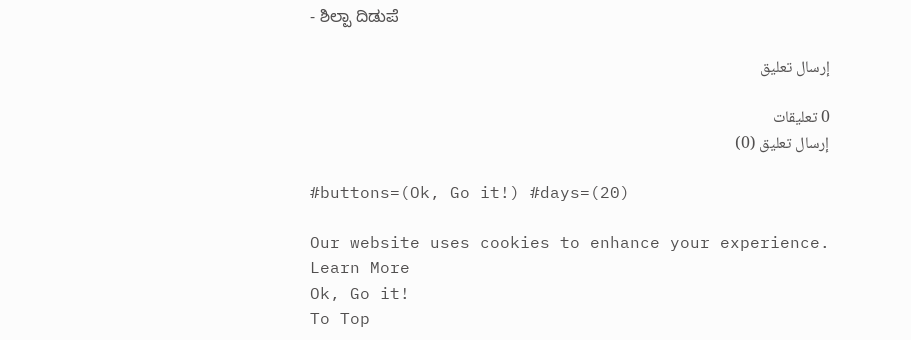- ಶಿಲ್ಪಾ ದಿಡುಪೆ

إرسال تعليق

0 تعليقات
إرسال تعليق (0)

#buttons=(Ok, Go it!) #days=(20)

Our website uses cookies to enhance your experience. Learn More
Ok, Go it!
To Top